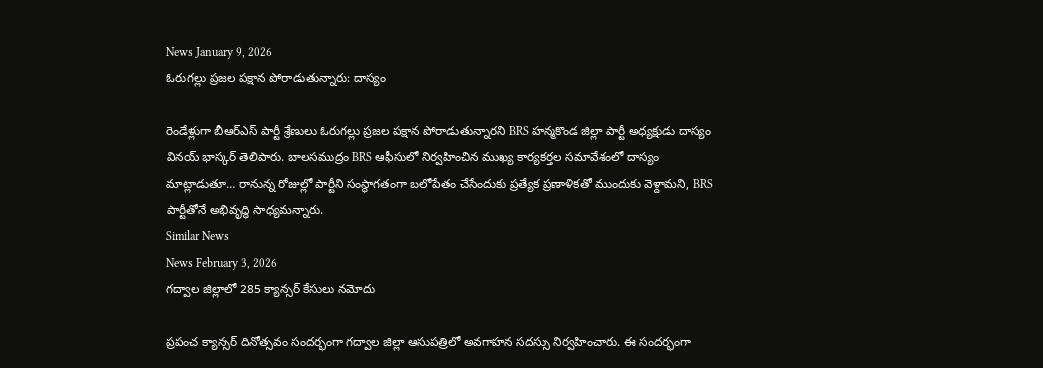News January 9, 2026
ఓరుగల్లు ప్రజల పక్షాన పోరాడుతున్నారు: దాస్యం

రెండేళ్లుగా బీఆర్ఎస్ పార్టీ శ్రేణులు ఓరుగల్లు ప్రజల పక్షాన పోరాడుతున్నారని BRS హన్మకొండ జిల్లా పార్టీ అధ్యక్షుడు దాస్యం వినయ్ భాస్కర్ తెలిపారు. బాలసముద్రం BRS ఆఫీసులో నిర్వహించిన ముఖ్య కార్యకర్తల సమావేశంలో దాస్యం మాట్లాడుతూ… రానున్న రోజుల్లో పార్టీని సంస్థాగతంగా బలోపేతం చేసేందుకు ప్రత్యేక ప్రణాళికతో ముందుకు వెళ్దామని, BRS పార్టీతోనే అభివృద్ధి సాధ్యమన్నారు.
Similar News
News February 3, 2026
గద్వాల జిల్లాలో 285 క్యాన్సర్ కేసులు నమోదు

ప్రపంచ క్యాన్సర్ దినోత్సవం సందర్భంగా గద్వాల జిల్లా ఆసుపత్రిలో అవగాహన సదస్సు నిర్వహించారు. ఈ సందర్భంగా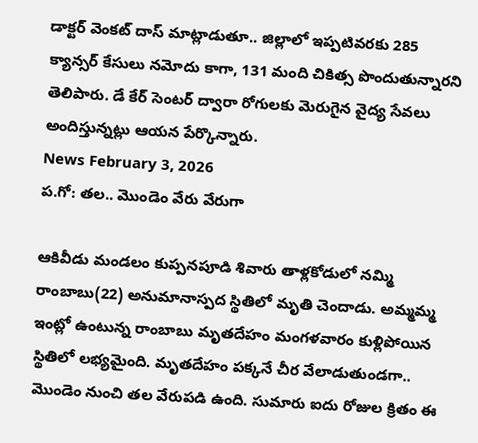డాక్టర్ వెంకట్ దాస్ మాట్లాడుతూ.. జిల్లాలో ఇప్పటివరకు 285 క్యాన్సర్ కేసులు నమోదు కాగా, 131 మంది చికిత్స పొందుతున్నారని తెలిపారు. డే కేర్ సెంటర్ ద్వారా రోగులకు మెరుగైన వైద్య సేవలు అందిస్తున్నట్లు ఆయన పేర్కొన్నారు.
News February 3, 2026
ప.గో: తల.. మొండెం వేరు వేరుగా

ఆకివీడు మండలం కుప్పనపూడి శివారు తాళ్లకోడులో నమ్మి రాంబాబు(22) అనుమానాస్పద స్థితిలో మృతి చెందాడు. అమ్మమ్మ ఇంట్లో ఉంటున్న రాంబాబు మృతదేహం మంగళవారం కుళ్లిపోయిన స్థితిలో లభ్యమైంది. మృతదేహం పక్కనే చీర వేలాడుతుండగా.. మొండెం నుంచి తల వేరుపడి ఉంది. సుమారు ఐదు రోజుల క్రితం ఈ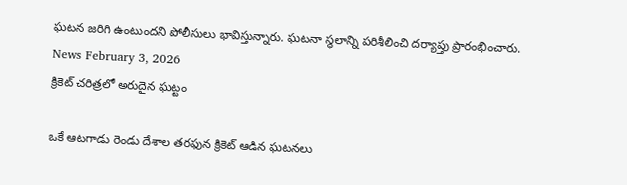ఘటన జరిగి ఉంటుందని పోలీసులు భావిస్తున్నారు. ఘటనా స్థలాన్ని పరిశీలించి దర్యాప్తు ప్రారంభించారు.
News February 3, 2026
క్రికెట్ చరిత్రలో అరుదైన ఘట్టం

ఒకే ఆటగాడు రెండు దేశాల తరఫున క్రికెట్ ఆడిన ఘటనలు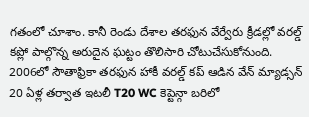గతంలో చూశాం. కానీ రెండు దేశాల తరఫున వేర్వేరు క్రీడల్లో వరల్డ్ కప్లో పాల్గొన్న అరుదైన ఘట్టం తొలిసారి చోటుచేసుకోనుంది. 2006లో సౌతాఫ్రికా తరఫున హాకీ వరల్డ్ కప్ ఆడిన వేన్ మ్యాడ్సన్ 20 ఏళ్ల తర్వాత ఇటలీ T20 WC కెప్టెన్గా బరిలో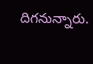దిగనున్నారు.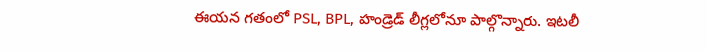ఈయన గతంలో PSL, BPL, హండ్రెడ్ లీగ్లలోనూ పాల్గొన్నారు. ఇటలీ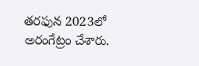తరఫున 2023లో అరంగేట్రం చేశారు.